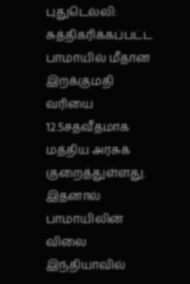புதுடெல்லி: சுத்திகரிக்கப்பட்ட பாமாயில் மீதான இறக்குமதி வரியை 12.5சதவீதமாக மத்திய அரசுக் குறைத்துள்ளது. இதனால் பாமாயிலின் விலை இந்தியாவில்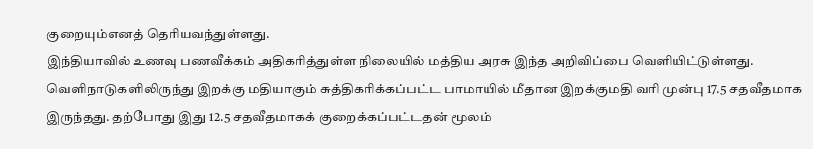குறையும்எனத் தெரியவந்துள்ளது.
இந்தியாவில் உணவு பணவீக்கம் அதிகரித்துள்ள நிலையில் மத்திய அரசு இந்த அறிவிப்பை வெளியிட்டுள்ளது. வெளிநாடுகளிலிருந்து இறக்கு மதியாகும் சுத்திகரிக்கப்பட்ட பாமாயில் மீதான இறக்குமதி வரி முன்பு 17.5 சதவீதமாக இருந்தது. தற்போது இது 12.5 சதவீதமாகக் குறைக்கப்பட்டதன் மூலம்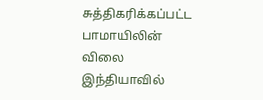சுத்திகரிக்கப்பட்ட பாமாயிலின் விலை இந்தியாவில்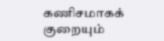கணிசமாகக் குறையும்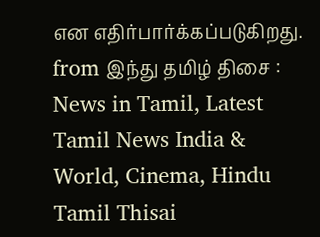என எதிர்பார்க்கப்படுகிறது.
from இந்து தமிழ் திசை : News in Tamil, Latest Tamil News India & World, Cinema, Hindu Tamil Thisai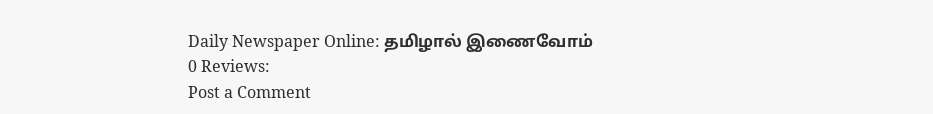Daily Newspaper Online: தமிழால் இணைவோம்
0 Reviews:
Post a Comment